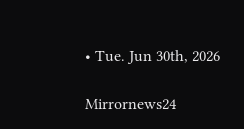• Tue. Jun 30th, 2026

Mirrornews24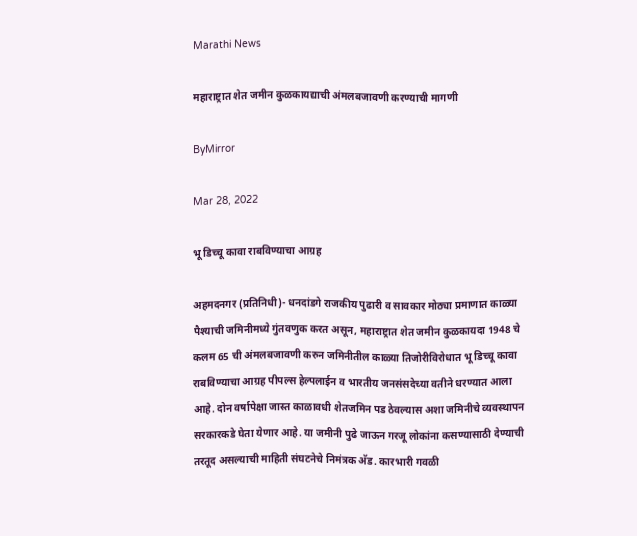Marathi News

महाराष्ट्रात शेत जमीन कुळकायद्याची अंमलबजावणी करण्याची मागणी

ByMirror

Mar 28, 2022

भू डिच्चू कावा राबविण्याचा आग्रह

अहमदनगर (प्रतिनिधी)- धनदांडगे राजकीय पुढारी व सावकार मोठ्या प्रमाणात काळ्या पैश्याची जमिनीमध्ये गुंतवणुक करत असून, महाराष्ट्रात शेत जमीन कुळकायदा 1948 चे कलम 65 ची अंमलबजावणी करुन जमिनीतील काळ्या तिजोरीविरोधात भू डिच्चू कावा राबविण्याचा आग्रह पीपल्स हेल्पलाईन व भारतीय जनसंसदेच्या वतीने धरण्यात आला आहे. दोन वर्षापेक्षा जास्त काळावधी शेतजमिन पड ठेवल्यास अशा जमिनीचे व्यवस्थापन सरकारकडे घेता येणार आहे. या जमीनी पुढे जाऊन गरजू लोकांना कसण्यासाठी देण्याची तरतूद असल्याची माहिती संघटनेचे निमंत्रक अ‍ॅड. कारभारी गवळी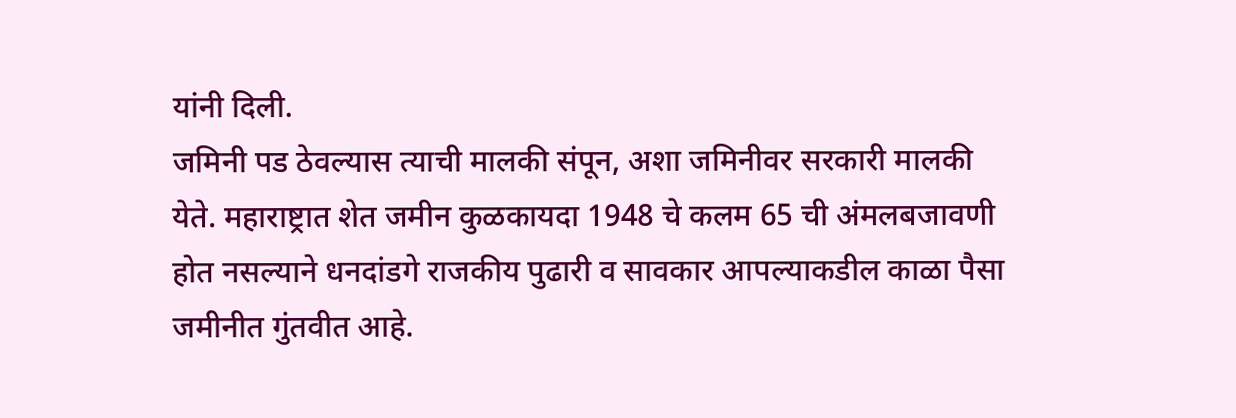यांनी दिली.
जमिनी पड ठेवल्यास त्याची मालकी संपून, अशा जमिनीवर सरकारी मालकी येते. महाराष्ट्रात शेत जमीन कुळकायदा 1948 चे कलम 65 ची अंमलबजावणी होत नसल्याने धनदांडगे राजकीय पुढारी व सावकार आपल्याकडील काळा पैसा जमीनीत गुंतवीत आहे.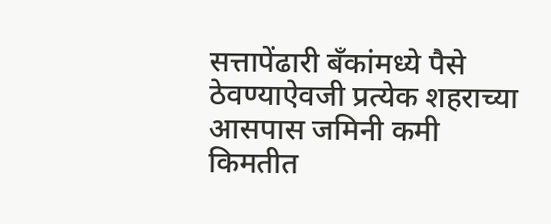सत्तापेंढारी बँकांमध्ये पैसे ठेवण्याऐवजी प्रत्येक शहराच्या आसपास जमिनी कमी किमतीत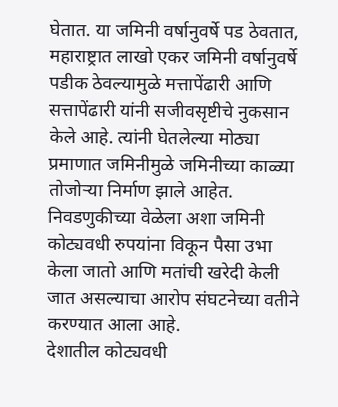घेतात. या जमिनी वर्षानुवर्षे पड ठेवतात, महाराष्ट्रात लाखो एकर जमिनी वर्षानुवर्षे पडीक ठेवल्यामुळे मत्तापेंढारी आणि सत्तापेंढारी यांनी सजीवसृष्टीचे नुकसान केले आहे. त्यांनी घेतलेल्या मोठ्या प्रमाणात जमिनीमुळे जमिनीच्या काळ्या तोजोर्‍या निर्माण झाले आहेत. निवडणुकीच्या वेळेला अशा जमिनी कोट्यवधी रुपयांना विकून पैसा उभा केला जातो आणि मतांची खरेदी केली जात असल्याचा आरोप संघटनेच्या वतीने करण्यात आला आहे.
देशातील कोट्यवधी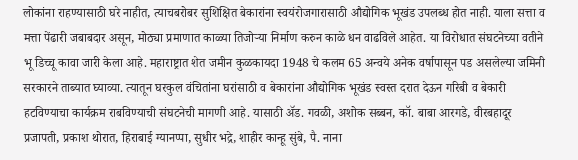लोकांना राहण्यासाठी घरे नाहीत, त्याचबरोबर सुशिक्षित बेकारांना स्वयंरोजगारासाठी औद्योगिक भूखंड उपलब्ध होत नाही. याला सत्ता व मत्ता पेंढारी जबाबदार असून, मोठ्या प्रमाणात काळ्या तिजोर्‍या निर्माण करुन काळे धन वाढविले आहेत. या विरोधात संघटनेच्या वतीने भू डिच्चू कावा जारी केला आहे. महाराष्ट्रात शेत जमीन कुळकायदा 1948 चे कलम 65 अन्वये अनेक वर्षापासून पड असलेल्या जमिनी सरकारने ताब्यात घ्याव्या. त्यातून घरकुल वंचितांना घरांसाठी व बेकारांना औद्योगिक भूखंड स्वस्त दरात देऊन गरिबी व बेकारी हटविण्याचा कार्यक्रम राबविण्याची संघटनेची मागणी आहे. यासाठी अ‍ॅड. गवळी, अशोक सब्बन, कॉ. बाबा आरगडे, वीरबहादूर प्रजापती, प्रकाश थोरात, हिराबाई ग्यानप्पा, सुधीर भद्रे, शाहीर कान्हू सुंबे, पै. नाना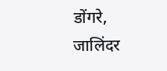डोंगरे, जालिंदर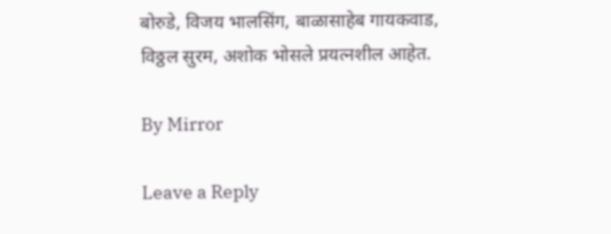बोरुडे, विजय भालसिंग, बाळासाहेब गायकवाड, विठ्ठल सुरम, अशोक भोसले प्रयत्नशील आहेत.

By Mirror

Leave a Reply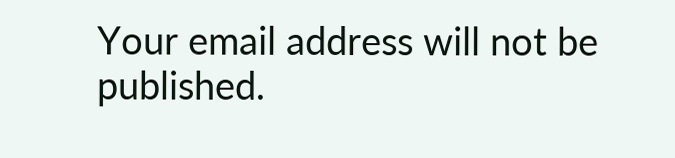Your email address will not be published.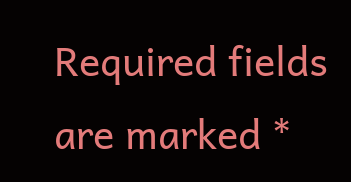Required fields are marked *